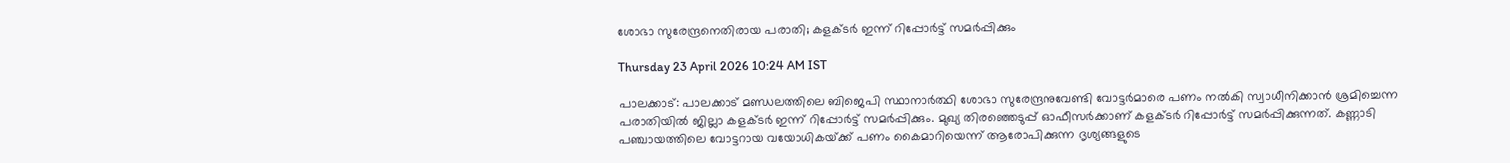ശോഭാ സുരേന്ദ്രനെതിരായ പരാതി; കളക്‌ടർ ഇന്ന് റിപ്പോർട്ട് സമർപ്പിക്കും

Thursday 23 April 2026 10:24 AM IST

പാലക്കാട്: പാലക്കാട് മണ്ഡലത്തിലെ ബിജെപി സ്ഥാനാർത്ഥി ശോഭാ സുരേന്ദ്രനുവേണ്ടി വോട്ടർമാരെ പണം നൽകി സ്വാധീനിക്കാൻ ശ്രമിച്ചെന്ന പരാതിയിൽ ജില്ലാ കളക്‌ടർ ഇന്ന് റിപ്പോർട്ട് സമർപ്പിക്കും. മുഖ്യ തിരഞ്ഞെടുപ്പ് ഓഫീസർക്കാണ് കളക്‌ടർ റിപ്പോർട്ട് സമർപ്പിക്കുന്നത്. കണ്ണാടി പഞ്ചായത്തിലെ വോട്ടറായ വയോധികയ്‌ക്ക് പണം കൈമാറിയെന്ന് ആരോപിക്കുന്ന ദൃശ്യങ്ങളുടെ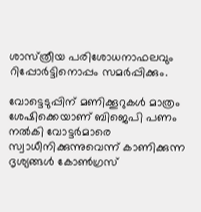ശാസ്‌ത്രീയ പരിശോധനാഫലവും റിപ്പോർട്ടിനൊപ്പം സമ‌ർപ്പിക്കും.

വോട്ടെടുപ്പിന് മണിക്കൂറുകൾ മാത്രം ശേഷിക്കെയാണ് ബിജെപി പണം നൽകി വോട്ടർമാരെ സ്വാധീനിക്കുന്നുവെന്ന് കാണിക്കുന്ന ദൃശ്യങ്ങൾ കോൺഗ്രസ്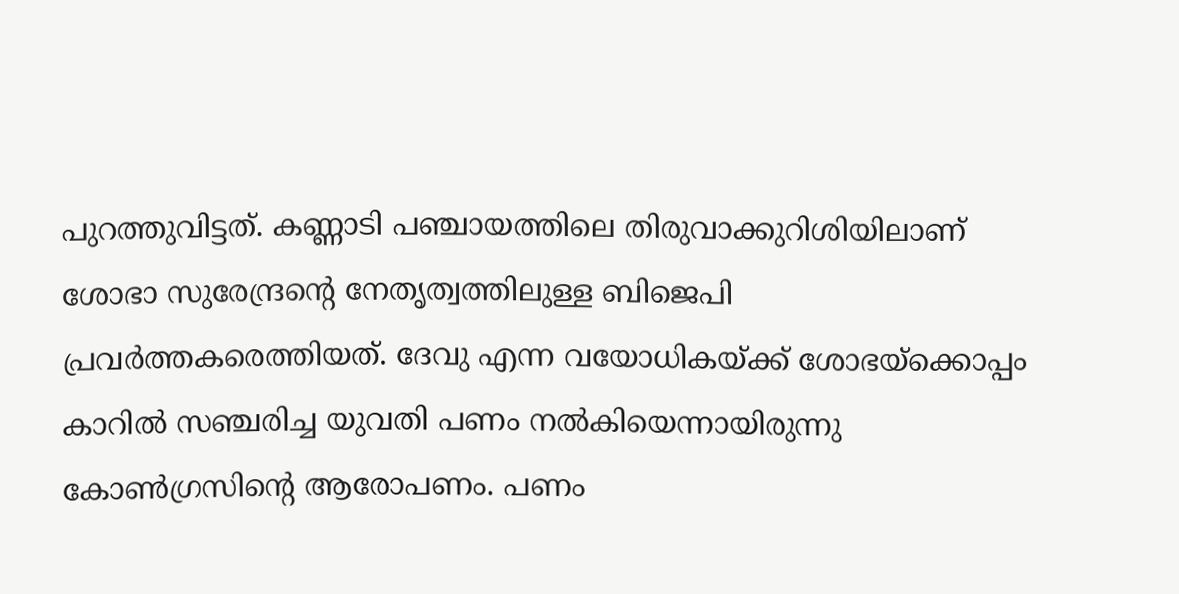പുറത്തുവിട്ടത്. കണ്ണാടി പഞ്ചായത്തിലെ തിരുവാക്കുറിശിയിലാണ് ശോഭാ സുരേന്ദ്രന്റെ നേതൃത്വത്തിലുള്ള ബിജെപി പ്രവർത്തകരെത്തിയത്. ദേവു എന്ന വയോധികയ്‌ക്ക് ശോഭയ്‌ക്കൊപ്പം കാറിൽ സഞ്ചരിച്ച യുവതി പണം നൽകിയെന്നായിരുന്നു കോൺഗ്രസിന്റെ ആരോപണം. പണം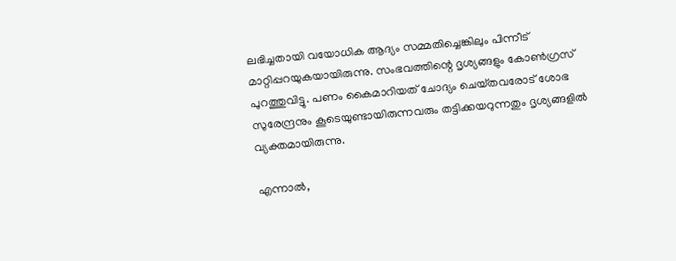ലഭിച്ചതായി വയോധിക ആദ്യം സമ്മതിച്ചെങ്കിലും പിന്നീട് മാറ്റിപ്പറയുകയായിരുന്നു. സംഭവത്തിന്റെ ദൃശ്യങ്ങളും കോൺഗ്രസ് പുറത്തുവിട്ടു. പണം കൈമാറിയത് ചോദ്യം ചെയ്‌തവരോട് ശോഭ സുരേന്ദ്രനും കൂടെയുണ്ടായിരുന്നവരും തട്ടിക്കയറുന്നതും ദൃശ്യങ്ങളിൽ വ്യക്തമായിരുന്നു.

എന്നാൽ,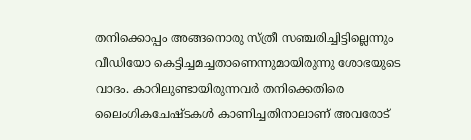തനിക്കൊപ്പം അങ്ങനൊരു സ്‌ത്രീ സഞ്ചരിച്ചിട്ടില്ലെന്നും വീഡിയോ കെട്ടിച്ചമച്ചതാണെന്നുമായിരുന്നു ശോഭയുടെ വാദം. കാറിലുണ്ടായിരുന്നവർ തനിക്കെതിരെ ലൈംഗികചേഷ്‌ടകൾ കാണിച്ചതിനാലാണ് അവരോട്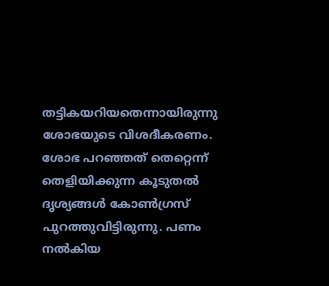തട്ടികയറിയതെന്നായിരുന്നു ശോഭയുടെ വിശദീകരണം. ശോഭ പറഞ്ഞത് തെറ്റെന്ന് തെളിയിക്കുന്ന കൂടുതൽ ദൃശ്യങ്ങൾ കോൺഗ്രസ് പുറത്തുവിട്ടിരുന്നു. പണം നൽകിയ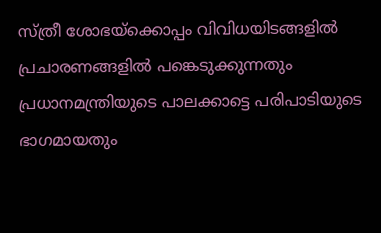സ്‌ത്രീ ശോഭയ്‌ക്കൊപ്പം വിവിധയിടങ്ങളിൽ പ്രചാരണങ്ങളിൽ പങ്കെടുക്കുന്നതും പ്രധാനമന്ത്രിയുടെ പാലക്കാട്ടെ പരിപാടിയുടെ ഭാഗമായതും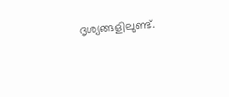ദൃശ്യങ്ങളിലുണ്ട്.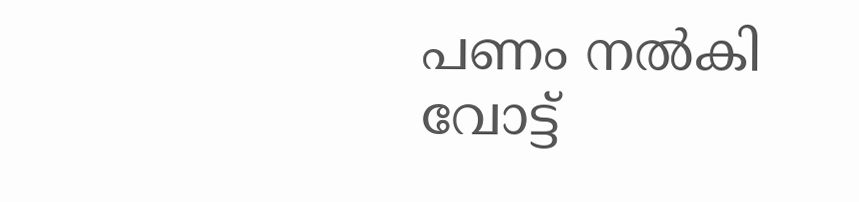പണം നൽകി വോട്ട്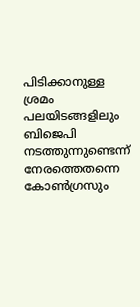പിടിക്കാനുള്ള ശ്രമം പലയിടങ്ങളിലും ബിജെപി നടത്തുന്നുണ്ടെന്ന് നേരത്തെതന്നെ കോൺഗ്രസും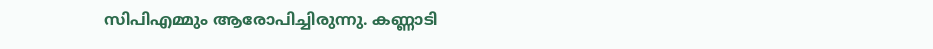സിപിഎമ്മും ആരോപിച്ചിരുന്നു. കണ്ണാടി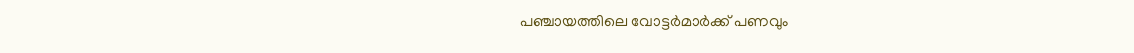പഞ്ചായത്തിലെ വോട്ടർമാർക്ക് പണവും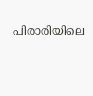പിരാരിയിലെ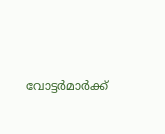വോട്ടർമാർക്ക്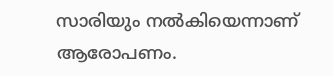സാരിയും നൽകിയെന്നാണ് ആരോപണം.